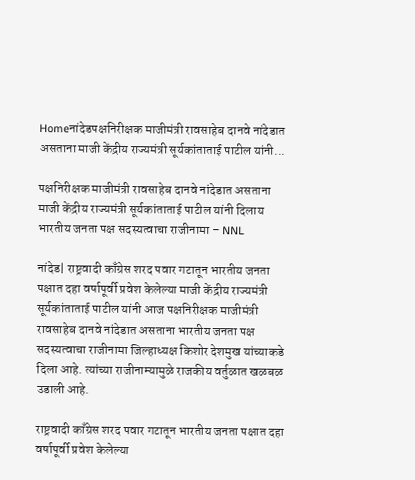Homeनांदेडपक्षनिरीक्षक माजीमंत्री रावसाहेब दानवे नांदेडात असताना माजी केंद्रीय राज्यमंत्री सूर्यकांताताई पाटील यांनी...

पक्षनिरीक्षक माजीमंत्री रावसाहेब दानवे नांदेडात असताना माजी केंद्रीय राज्यमंत्री सूर्यकांताताई पाटील यांनी दिलाय भारतीय जनता पक्ष सदस्यत्वाचा राजीनामा – NNL

नांदेड| राष्ट्रवादी काँग्रेस शरद पवार गटातून भारतीय जनता पक्षात दहा वर्षापूर्वी प्रवेश केलेल्या माजी केंद्रीय राज्यमंत्री सूर्यकांताताई पाटील यांनी आज पक्षनिरीक्षक माजीमंत्री रावसाहेब दानवे नांदेडात असताना भारतीय जनता पक्ष सदस्यत्वाचा राजीनामा जिल्हाध्यक्ष किशोर देशमुख यांच्याकडे दिला आहे. त्यांच्या राजीनाम्यामुळे राजकीय वर्तुळात खळबळ उडाली आहे.

राष्ट्रवादी काँग्रेस शरद पवार गटातून भारतीय जनता पक्षात दहा वर्षापूर्वी प्रवेश केलेल्या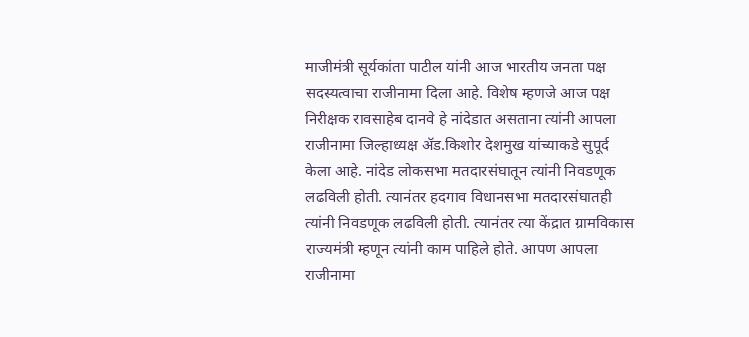माजीमंत्री सूर्यकांता पाटील यांनी आज भारतीय जनता पक्ष सदस्यत्वाचा राजीनामा दिला आहे. विशेष म्हणजे आज पक्ष निरीक्षक रावसाहेब दानवे हे नांदेडात असताना त्यांनी आपला राजीनामा जिल्हाध्यक्ष अ‍ॅड.किशोर देशमुख यांच्याकडे सुपूर्द केला आहे. नांदेड लोकसभा मतदारसंघातून त्यांनी निवडणूक लढविली होती. त्यानंतर हदगाव विधानसभा मतदारसंघातही त्यांनी निवडणूक लढविली होती. त्यानंतर त्या केंद्रात ग्रामविकास राज्यमंत्री म्हणून त्यांनी काम पाहिले होते. आपण आपला राजीनामा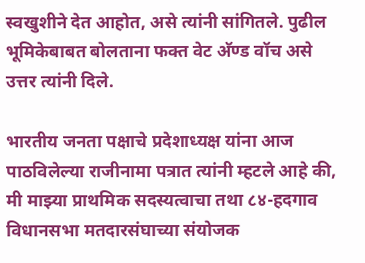स्वखुशीने देत आहोत, असे त्यांनी सांगितले. पुढील भूमिकेबाबत बोलताना फक्त वेट अ‍ॅण्ड वॉच असे उत्तर त्यांनी दिले.

भारतीय जनता पक्षाचे प्रदेशाध्यक्ष यांना आज पाठविलेल्या राजीनामा पत्रात त्यांनी म्हटले आहे की, मी माझ्या प्राथमिक सदस्यत्वाचा तथा ८४-हदगाव विधानसभा मतदारसंघाच्या संयोजक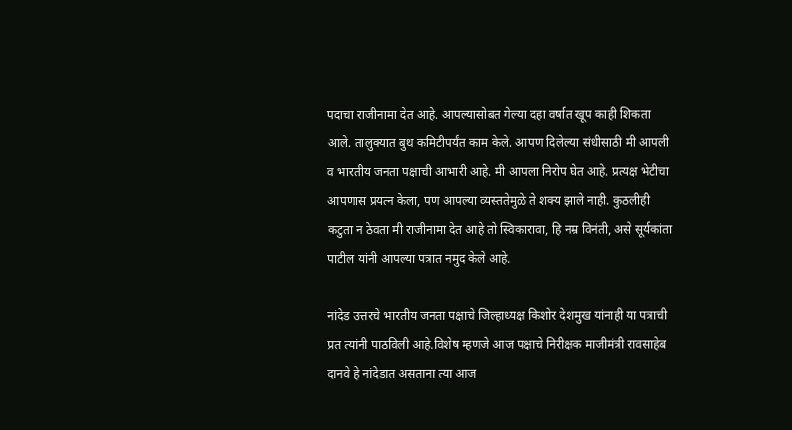पदाचा राजीनामा देत आहे. आपल्यासोबत गेल्या दहा वर्षात खूप काही शिकता आले. तालुक्यात बुथ कमिटीपर्यंत काम केले. आपण दिलेल्या संधीसाठी मी आपली व भारतीय जनता पक्षाची आभारी आहे. मी आपला निरोप घेत आहे. प्रत्यक्ष भेटीचा आपणास प्रयत्न केला, पण आपल्या व्यस्ततेमुळे ते शक्य झाले नाही. कुठलीही कटुता न ठेवता मी राजीनामा देत आहे तो स्विकारावा, हि नम्र विनंती, असे सूर्यकांता पाटील यांनी आपल्या पत्रात नमुद केले आहे.

नांदेड उत्तरचे भारतीय जनता पक्षाचे जिल्हाध्यक्ष किशोर देशमुख यांनाही या पत्राची प्रत त्यांनी पाठविली आहे.विशेष म्हणजे आज पक्षाचे निरीक्षक माजीमंत्री रावसाहेब दानवे हे नांदेडात असताना त्या आज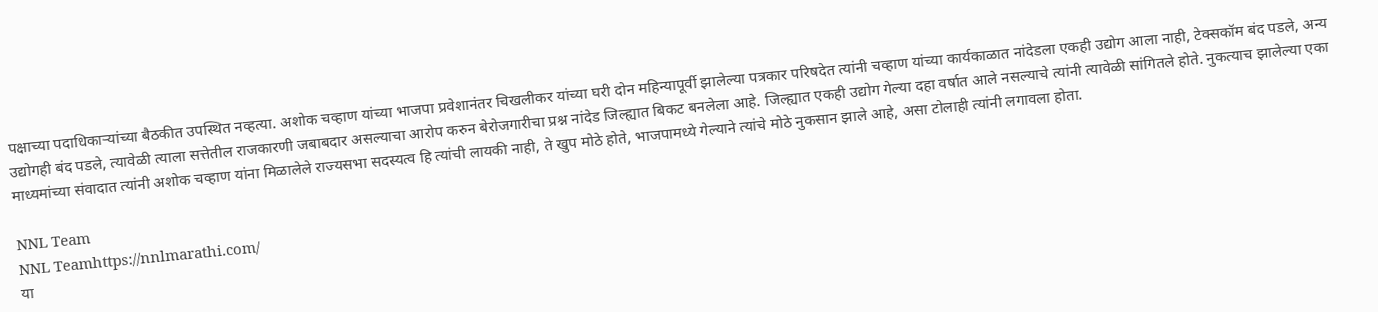पक्षाच्या पदाधिकार्‍यांच्या बैठकीत उपस्थित नव्हत्या. अशोक चव्हाण यांच्या भाजपा प्रवेशानंतर चिखलीकर यांच्या घरी दोन महिन्यापूर्वी झालेल्या पत्रकार परिषदेत त्यांनी चव्हाण यांच्या कार्यकाळात नांदेडला एकही उद्योग आला नाही, टेक्सकॉम बंद पडले, अन्य उद्योगही बंद पडले, त्यावेळी त्याला सत्तेतील राजकारणी जबाबदार असल्याचा आरोप करुन बेरोजगारीचा प्रश्न नांदेड जिल्ह्यात बिकट बनलेला आहे. जिल्ह्यात एकही उद्योग गेल्या दहा वर्षात आले नसल्याचे त्यांनी त्यावेळी सांगितले होते. नुकत्याच झालेल्या एका माध्यमांच्या संवादात त्यांनी अशोक चव्हाण यांना मिळालेले राज्यसभा सदस्यत्व हि त्यांची लायकी नाही, ते खुप मोठे होते, भाजपामध्ये गेल्याने त्यांचे मोठे नुकसान झाले आहे, असा टोलाही त्यांनी लगावला होता.

NNL Team
NNL Teamhttps://nnlmarathi.com/
या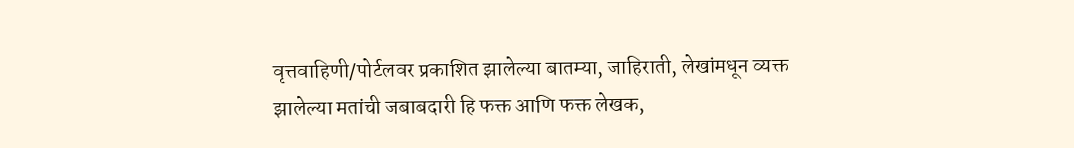वृत्तवाहिणी/पोर्टलवर प्रकाशित झालेल्या बातम्या, जाहिराती, लेखांमधून व्यक्त झालेल्या मतांची जबाबदारी हि फक्त आणि फक्त लेखक,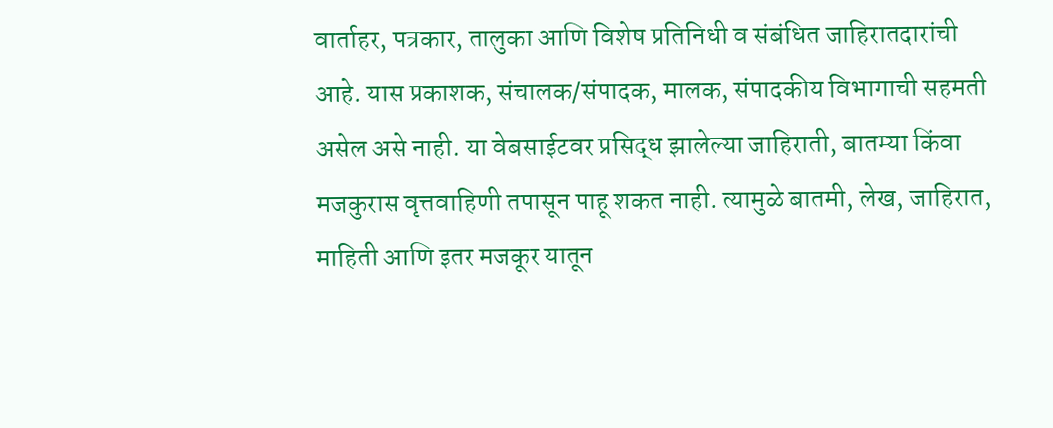वार्ताहर, पत्रकार, तालुका आणि विशेष प्रतिनिधी व संबंधित जाहिरातदारांची आहे. यास प्रकाशक, संचालक/संपादक, मालक, संपादकीय विभागाची सहमती असेल असे नाही. या वेबसाईटवर प्रसिद्ध झालेल्या जाहिराती, बातम्या किंवा मजकुरास वृत्तवाहिणी तपासून पाहू शकत नाही. त्यामुळे बातमी, लेख, जाहिरात, माहिती आणि इतर मजकूर यातून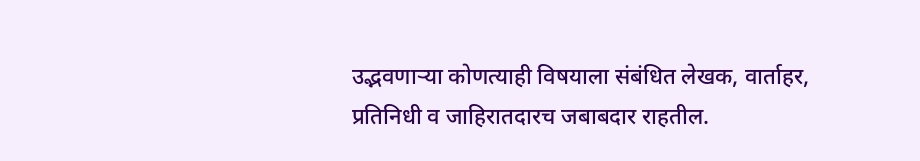उद्भवणाऱ्या कोणत्याही विषयाला संबंधित लेखक, वार्ताहर, प्रतिनिधी व जाहिरातदारच जबाबदार राहतील.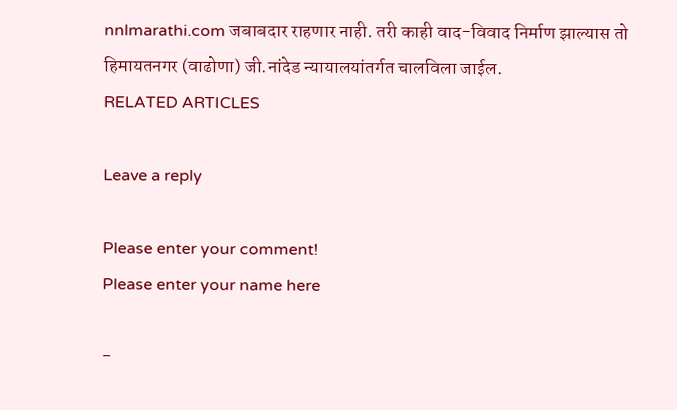nnlmarathi.com जबाबदार राहणार नाही. तरी काही वाद-विवाद निर्माण झाल्यास तो हिमायतनगर (वाढोणा) जी.नांदेड न्यायालयांतर्गत चालविला जाईल.
RELATED ARTICLES

Leave a reply

Please enter your comment!
Please enter your name here

-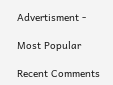Advertisment -

Most Popular

Recent Comments